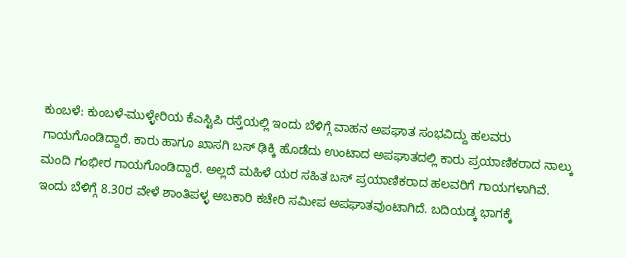ಕುಂಬಳೆ: ಕುಂಬಳೆ-ಮುಳ್ಳೇರಿಯ ಕೆಎಸ್ಟಿಪಿ ರಸ್ತೆಯಲ್ಲಿ ಇಂದು ಬೆಳಿಗ್ಗೆ ವಾಹನ ಅಪಘಾತ ಸಂಭವಿದ್ದು ಹಲವರು ಗಾಯಗೊಂಡಿದ್ದಾರೆ. ಕಾರು ಹಾಗೂ ಖಾಸಗಿ ಬಸ್ ಢಿಕ್ಕಿ ಹೊಡೆದು ಉಂಟಾದ ಅಪಘಾತದಲ್ಲಿ ಕಾರು ಪ್ರಯಾಣಿಕರಾದ ನಾಲ್ಕು ಮಂದಿ ಗಂಭೀರ ಗಾಯಗೊಂಡಿದ್ದಾರೆ. ಅಲ್ಲದೆ ಮಹಿಳೆ ಯರ ಸಹಿತ ಬಸ್ ಪ್ರಯಾಣಿಕರಾದ ಹಲವರಿಗೆ ಗಾಯಗಳಾಗಿವೆ.
ಇಂದು ಬೆಳಿಗ್ಗೆ 8.30ರ ವೇಳೆ ಶಾಂತಿಪಳ್ಳ ಅಬಕಾರಿ ಕಚೇರಿ ಸಮೀಪ ಅಪಘಾತವುಂಟಾಗಿದೆ. ಬದಿಯಡ್ಕ ಭಾಗಕ್ಕೆ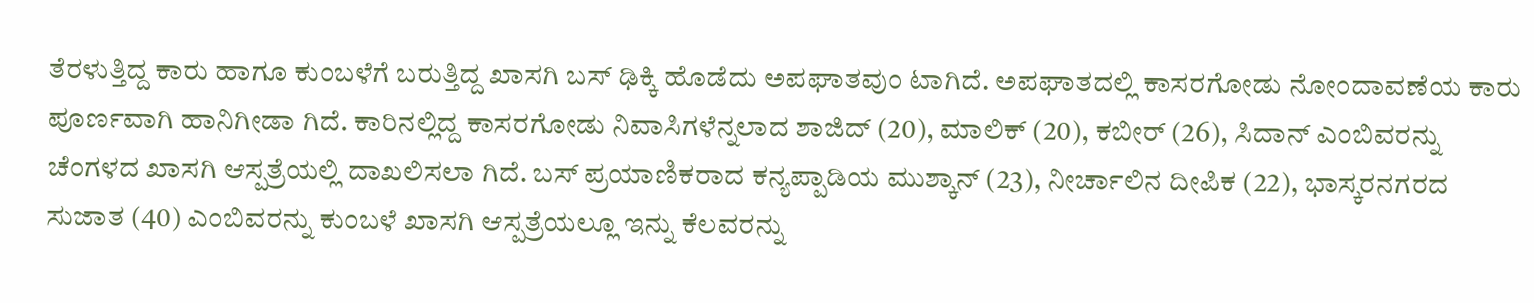ತೆರಳುತ್ತಿದ್ದ ಕಾರು ಹಾಗೂ ಕುಂಬಳೆಗೆ ಬರುತ್ತಿದ್ದ ಖಾಸಗಿ ಬಸ್ ಢಿಕ್ಕಿ ಹೊಡೆದು ಅಪಘಾತವುಂ ಟಾಗಿದೆ. ಅಪಘಾತದಲ್ಲಿ ಕಾಸರಗೋಡು ನೋಂದಾವಣೆಯ ಕಾರು ಪೂರ್ಣವಾಗಿ ಹಾನಿಗೀಡಾ ಗಿದೆ. ಕಾರಿನಲ್ಲಿದ್ದ ಕಾಸರಗೋಡು ನಿವಾಸಿಗಳೆನ್ನಲಾದ ಶಾಜಿದ್ (20), ಮಾಲಿಕ್ (20), ಕಬೀರ್ (26), ಸಿದಾನ್ ಎಂಬಿವರನ್ನು ಚೆಂಗಳದ ಖಾಸಗಿ ಆಸ್ಪತ್ರೆಯಲ್ಲಿ ದಾಖಲಿಸಲಾ ಗಿದೆ. ಬಸ್ ಪ್ರಯಾಣಿಕರಾದ ಕನ್ಯಪ್ಪಾಡಿಯ ಮುಶ್ಕಾನ್ (23), ನೀರ್ಚಾಲಿನ ದೀಪಿಕ (22), ಭಾಸ್ಕರನಗರದ ಸುಜಾತ (40) ಎಂಬಿವರನ್ನು ಕುಂಬಳೆ ಖಾಸಗಿ ಆಸ್ಪತ್ರೆಯಲ್ಲೂ ಇನ್ನು ಕೆಲವರನ್ನು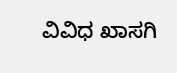ವಿವಿಧ ಖಾಸಗಿ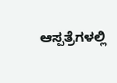ಆಸ್ಪತ್ರೆಗಳಲ್ಲಿ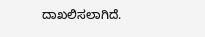ದಾಖಲಿಸಲಾಗಿದೆ.